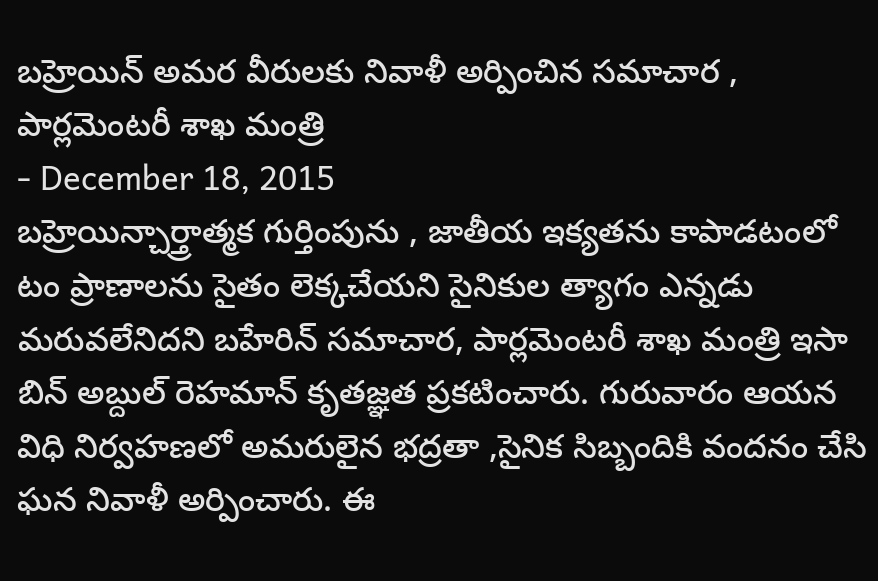బహ్రెయిన్ అమర వీరులకు నివాళీ అర్పించిన సమాచార , పార్లమెంటరీ శాఖ మంత్రి
- December 18, 2015
బహ్రెయిన్చార్త్రాత్మక గుర్తింపును , జాతీయ ఇక్యతను కాపాడటంలో టం ప్రాణాలను సైతం లెక్కచేయని సైనికుల త్యాగం ఎన్నడు మరువలేనిదని బహేరిన్ సమాచార, పార్లమెంటరీ శాఖ మంత్రి ఇసా బిన్ అబ్దుల్ రెహమాన్ కృతజ్ఞత ప్రకటించారు. గురువారం ఆయన విధి నిర్వహణలో అమరులైన భద్రతా ,సైనిక సిబ్బందికి వందనం చేసి ఘన నివాళీ అర్పించారు. ఈ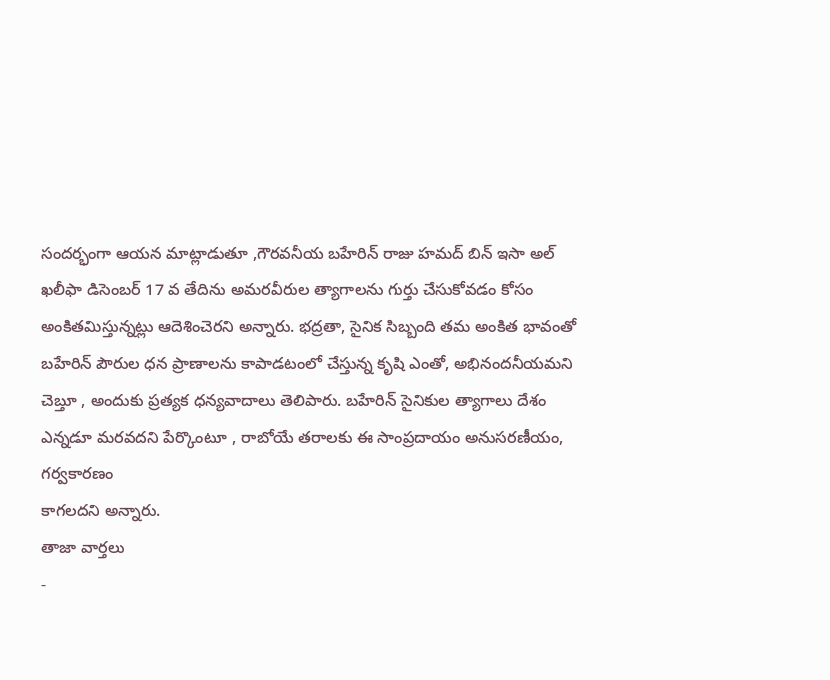సందర్భంగా ఆయన మాట్లాడుతూ ,గౌరవనీయ బహేరిన్ రాజు హమద్ బిన్ ఇసా అల్ ఖలీఫా డిసెంబర్ 17 వ తేదిను అమరవీరుల త్యాగాలను గుర్తు చేసుకోవడం కోసం అంకితమిస్తున్నట్లు ఆదెశించెరని అన్నారు. భద్రతా, సైనిక సిబ్బంది తమ అంకిత భావంతో బహేరిన్ పౌరుల ధన ప్రాణాలను కాపాడటంలో చేస్తున్న కృషి ఎంతో, అభినందనీయమని చెబ్తూ , అందుకు ప్రత్యక ధన్యవాదాలు తెలిపారు. బహేరిన్ సైనికుల త్యాగాలు దేశం ఎన్నడూ మరవదని పేర్కొంటూ , రాబోయే తరాలకు ఈ సాంప్రదాయం అనుసరణీయం, గర్వకారణం
కాగలదని అన్నారు.
తాజా వార్తలు
-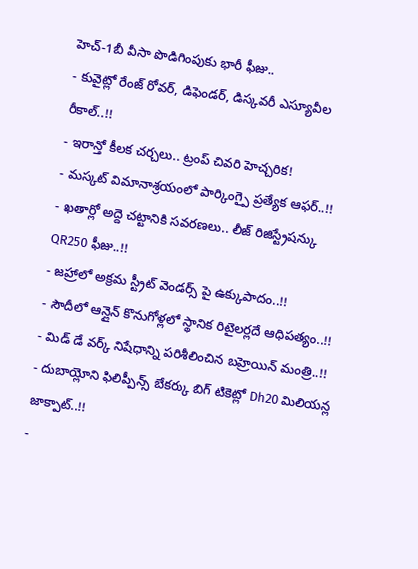హెచ్-1బీ వీసా పొడిగింపుకు భారీ ఫీజు..
- కువైట్లో రేంజ్ రోవర్, డిఫెండర్, డిస్కవరీ ఎస్యూవీల రీకాల్..!!
- ఇరాన్తో కీలక చర్చలు.. ట్రంప్ చివరి హెచ్చరిక!
- మస్కట్ విమానాశ్రయంలో పార్కింగ్పై ప్రత్యేక ఆఫర్..!!
- ఖతార్లో అద్దె చట్టానికి సవరణలు.. లీజ్ రిజిస్ట్రేషన్కు QR250 ఫీజు..!!
- జహ్రాలో అక్రమ స్ట్రీట్ వెండర్స్ పై ఉక్కుపాదం..!!
- సౌదీలో ఆన్లైన్ కొనుగోళ్లలో స్థానిక రిటైలర్లదే ఆధిపత్యం..!!
- మిడ్ డే వర్క్ నిషేధాన్ని పరిశీలించిన బహ్రెయిన్ మంత్రి..!!
- దుబాయ్లోని ఫిలిప్పీన్స్ బేకర్కు బిగ్ టికెట్లో Dh20 మిలియన్ల జాక్పాట్..!!
-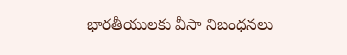భారతీయులకు వీసా నిబంధనలు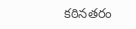కఠినతరం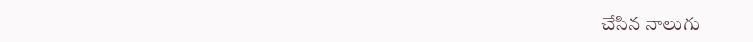చేసిన నాలుగు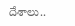దేశాలు..